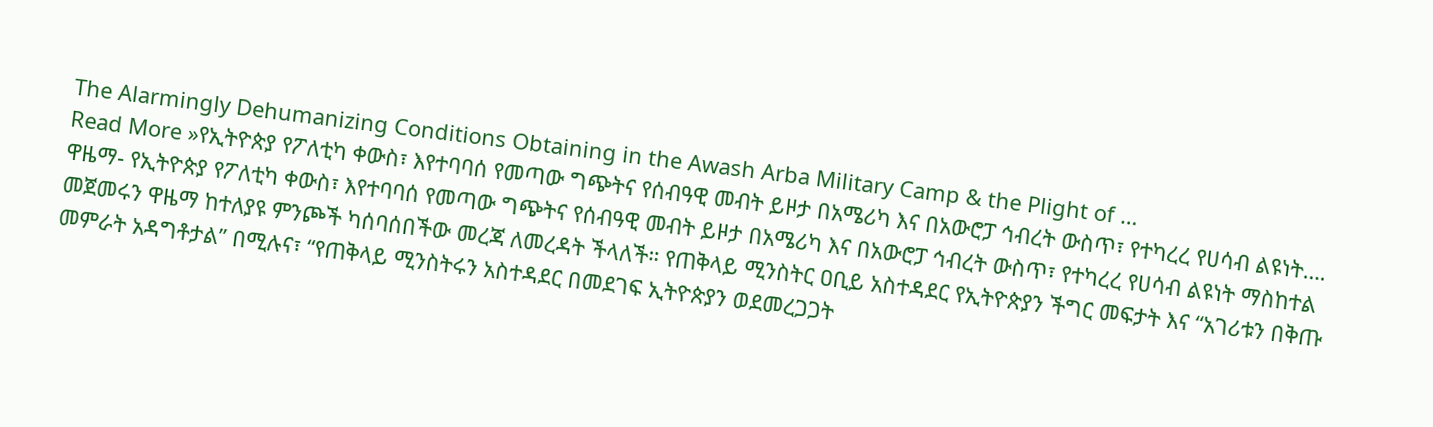The Alarmingly Dehumanizing Conditions Obtaining in the Awash Arba Military Camp & the Plight of …
Read More »የኢትዮጵያ የፖለቲካ ቀውስ፣ እየተባባሰ የመጣው ግጭትና የሰብዓዊ መብት ይዞታ በአሜሪካ እና በአውሮፓ ኅብረት ውስጥ፣ የተካረረ የሀሳብ ልዩነት….
ዋዜማ- የኢትዮጵያ የፖለቲካ ቀውስ፣ እየተባባሰ የመጣው ግጭትና የሰብዓዊ መብት ይዞታ በአሜሪካ እና በአውሮፓ ኅብረት ውስጥ፣ የተካረረ የሀሳብ ልዩነት ማስከተል መጀመሩን ዋዜማ ከተለያዩ ምንጮች ካሰባሰበችው መረጃ ለመረዳት ችላለች። የጠቅላይ ሚንስትር ዐቢይ አስተዳደር የኢትዮጵያን ችግር መፍታት እና “አገሪቱን በቅጡ መምራት አዳግቶታል” በሚሉና፣ “የጠቅላይ ሚንስትሩን አስተዳደር በመደገፍ ኢትዮጵያን ወደመረጋጋት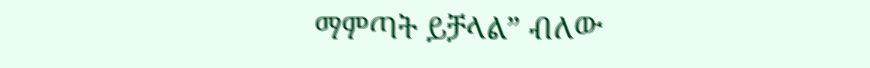ማምጣት ይቻላል” ብለው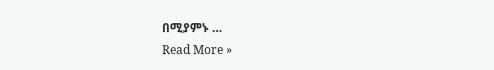በሚያምኑ …
Read More »